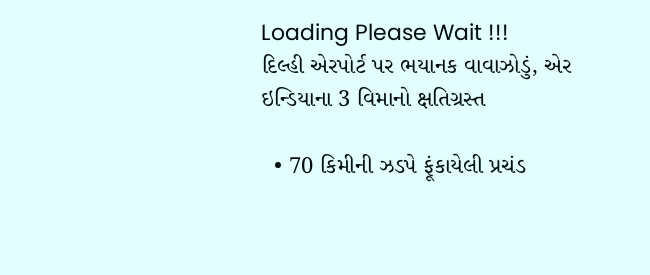Loading Please Wait !!!
દિલ્હી એરપોર્ટ પર ભયાનક વાવાઝોડું, એર ઇન્ડિયાના 3 વિમાનો ક્ષતિગ્રસ્ત

  • 70 કિમીની ઝડપે ફૂંકાયેલી પ્રચંડ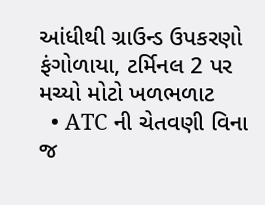આંધીથી ગ્રાઉન્ડ ઉપકરણો ફંગોળાયા, ટર્મિનલ 2 પર મચ્યો મોટો ખળભળાટ
  • ATC ની ચેતવણી વિના જ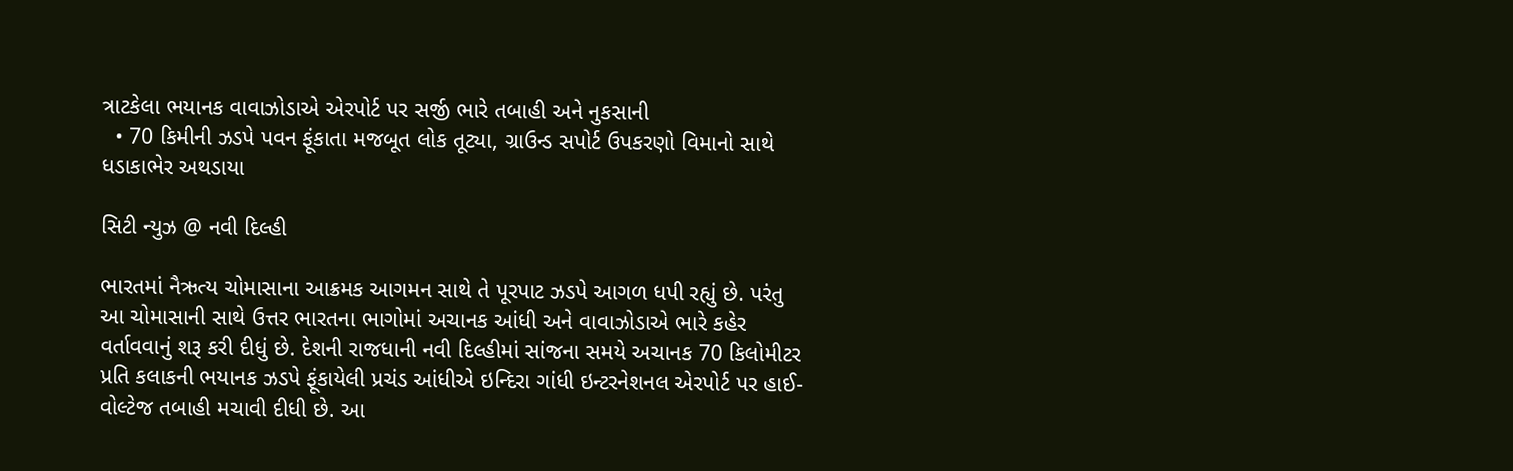ત્રાટકેલા ભયાનક વાવાઝોડાએ એરપોર્ટ પર સર્જી ભારે તબાહી અને નુકસાની
  • 70 કિમીની ઝડપે પવન ફૂંકાતા મજબૂત લોક તૂટ્યા, ગ્રાઉન્ડ સપોર્ટ ઉપકરણો વિમાનો સાથે ધડાકાભેર અથડાયા

સિટી ન્યુઝ @ નવી દિલ્હી

ભારતમાં નૈઋત્ય ચોમાસાના આક્રમક આગમન સાથે તે પૂરપાટ ઝડપે આગળ ધપી રહ્યું છે. પરંતુ આ ચોમાસાની સાથે ઉત્તર ભારતના ભાગોમાં અચાનક આંધી અને વાવાઝોડાએ ભારે કહેર વર્તાવવાનું શરૂ કરી દીધું છે. દેશની રાજધાની નવી દિલ્હીમાં સાંજના સમયે અચાનક 70 કિલોમીટર પ્રતિ કલાકની ભયાનક ઝડપે ફૂંકાયેલી પ્રચંડ આંધીએ ઇન્દિરા ગાંધી ઇન્ટરનેશનલ એરપોર્ટ પર હાઈ-વોલ્ટેજ તબાહી મચાવી દીધી છે. આ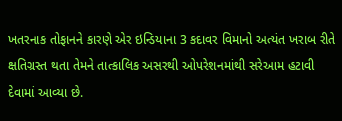ખતરનાક તોફાનને કારણે એર ઇન્ડિયાના 3 કદાવર વિમાનો અત્યંત ખરાબ રીતે ક્ષતિગ્રસ્ત થતા તેમને તાત્કાલિક અસરથી ઓપરેશનમાંથી સરેઆમ હટાવી દેવામાં આવ્યા છે.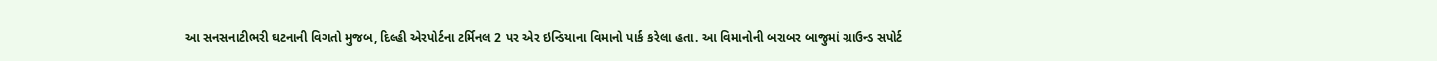આ સનસનાટીભરી ઘટનાની વિગતો મુજબ, દિલ્હી એરપોર્ટના ટર્મિનલ 2 પર એર ઇન્ડિયાના વિમાનો પાર્ક કરેલા હતા. આ વિમાનોની બરાબર બાજુમાં ગ્રાઉન્ડ સપોર્ટ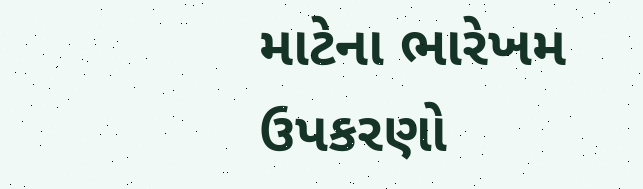માટેના ભારેખમ ઉપકરણો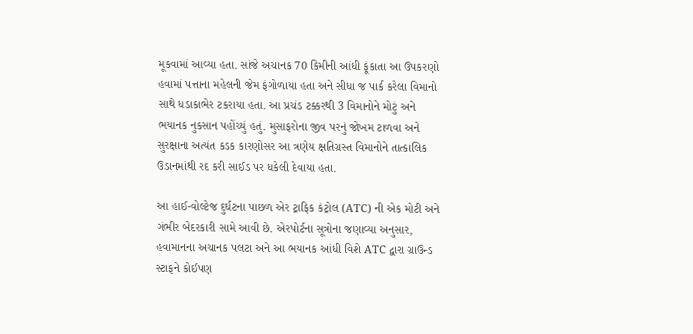મૂકવામાં આવ્યા હતા. સાંજે અચાનક 70 કિમીની આંધી ફૂંકાતા આ ઉપકરણો હવામાં પત્તાના મહેલની જેમ ફંગોળાયા હતા અને સીધા જ પાર્ક કરેલા વિમાનો સાથે ધડાકાભેર ટકરાયા હતા. આ પ્રચંડ ટક્કરથી 3 વિમાનોને મોટું અને ભયાનક નુકસાન પહોંચ્યું હતું. મુસાફરોના જીવ પરનું જોખમ ટાળવા અને સુરક્ષાના અત્યંત કડક કારણોસર આ ત્રણેય ક્ષતિગ્રસ્ત વિમાનોને તાત્કાલિક ઉડાનમાંથી રદ કરી સાઈડ પર ધકેલી દેવાયા હતા.

આ હાઈ-વોલ્ટેજ દુર્ઘટના પાછળ એર ટ્રાફિક કંટ્રોલ (ATC) ની એક મોટી અને ગંભીર બેદરકારી સામે આવી છે. એરપોર્ટના સૂત્રોના જણાવ્યા અનુસાર, હવામાનના અચાનક પલટા અને આ ભયાનક આંધી વિશે ATC દ્વારા ગ્રાઉન્ડ સ્ટાફને કોઈપણ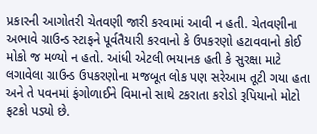પ્રકારની આગોતરી ચેતવણી જારી કરવામાં આવી ન હતી. ચેતવણીના અભાવે ગ્રાઉન્ડ સ્ટાફને પૂર્વતૈયારી કરવાનો કે ઉપકરણો હટાવવાનો કોઈ મોકો જ મળ્યો ન હતો. આંધી એટલી ભયાનક હતી કે સુરક્ષા માટે લગાવેલા ગ્રાઉન્ડ ઉપકરણોના મજબૂત લોક પણ સરેઆમ તૂટી ગયા હતા અને તે પવનમાં ફંગોળાઈને વિમાનો સાથે ટકરાતા કરોડો રૂપિયાનો મોટો ફટકો પડ્યો છે.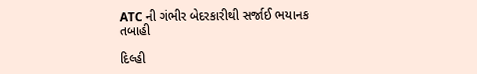ATC ની ગંભીર બેદરકારીથી સર્જાઈ ભયાનક તબાહી

દિલ્હી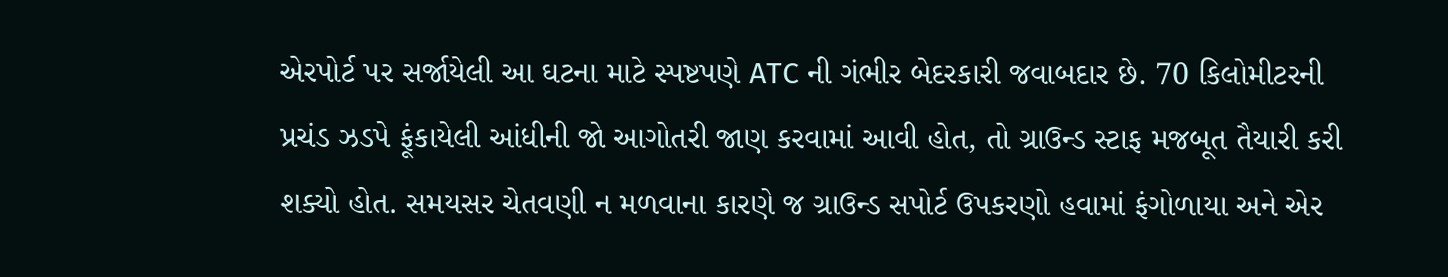એરપોર્ટ પર સર્જાયેલી આ ઘટના માટે સ્પષ્ટપણે ATC ની ગંભીર બેદરકારી જવાબદાર છે. 70 કિલોમીટરની પ્રચંડ ઝડપે ફૂંકાયેલી આંધીની જો આગોતરી જાણ કરવામાં આવી હોત, તો ગ્રાઉન્ડ સ્ટાફ મજબૂત તૈયારી કરી શક્યો હોત. સમયસર ચેતવણી ન મળવાના કારણે જ ગ્રાઉન્ડ સપોર્ટ ઉપકરણો હવામાં ફંગોળાયા અને એર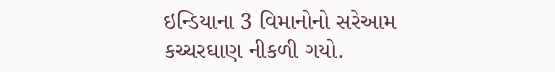ઇન્ડિયાના 3 વિમાનોનો સરેઆમ કચ્ચરઘાણ નીકળી ગયો.